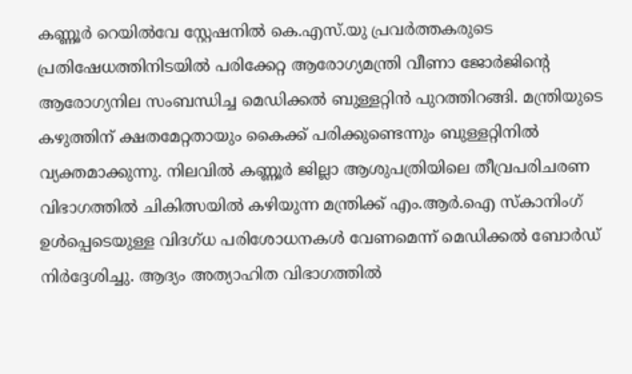കണ്ണൂർ റെയിൽവേ സ്റ്റേഷനിൽ കെ.എസ്.യു പ്രവർത്തകരുടെ പ്രതിഷേധത്തിനിടയിൽ പരിക്കേറ്റ ആരോഗ്യമന്ത്രി വീണാ ജോർജിന്റെ ആരോഗ്യനില സംബന്ധിച്ച മെഡിക്കൽ ബുള്ളറ്റിൻ പുറത്തിറങ്ങി. മന്ത്രിയുടെ കഴുത്തിന് ക്ഷതമേറ്റതായും കൈക്ക് പരിക്കുണ്ടെന്നും ബുള്ളറ്റിനിൽ വ്യക്തമാക്കുന്നു. നിലവിൽ കണ്ണൂർ ജില്ലാ ആശുപത്രിയിലെ തീവ്രപരിചരണ വിഭാഗത്തിൽ ചികിത്സയിൽ കഴിയുന്ന മന്ത്രിക്ക് എം.ആർ.ഐ സ്കാനിംഗ് ഉൾപ്പെടെയുള്ള വിദഗ്ധ പരിശോധനകൾ വേണമെന്ന് മെഡിക്കൽ ബോർഡ് നിർദ്ദേശിച്ചു. ആദ്യം അത്യാഹിത വിഭാഗത്തിൽ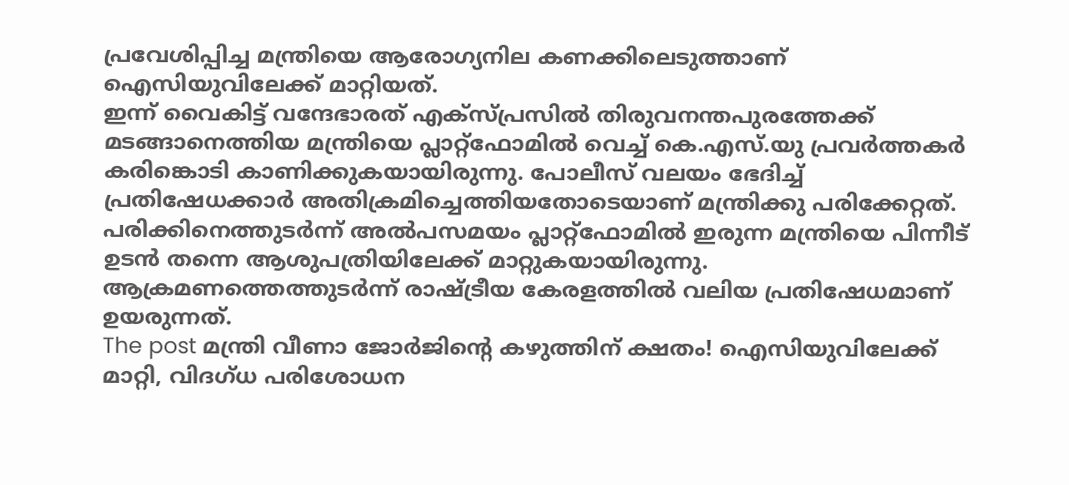പ്രവേശിപ്പിച്ച മന്ത്രിയെ ആരോഗ്യനില കണക്കിലെടുത്താണ് ഐസിയുവിലേക്ക് മാറ്റിയത്.
ഇന്ന് വൈകിട്ട് വന്ദേഭാരത് എക്സ്പ്രസിൽ തിരുവനന്തപുരത്തേക്ക് മടങ്ങാനെത്തിയ മന്ത്രിയെ പ്ലാറ്റ്ഫോമിൽ വെച്ച് കെ.എസ്.യു പ്രവർത്തകർ കരിങ്കൊടി കാണിക്കുകയായിരുന്നു. പോലീസ് വലയം ഭേദിച്ച് പ്രതിഷേധക്കാർ അതിക്രമിച്ചെത്തിയതോടെയാണ് മന്ത്രിക്കു പരിക്കേറ്റത്. പരിക്കിനെത്തുടർന്ന് അൽപസമയം പ്ലാറ്റ്ഫോമിൽ ഇരുന്ന മന്ത്രിയെ പിന്നീട് ഉടൻ തന്നെ ആശുപത്രിയിലേക്ക് മാറ്റുകയായിരുന്നു. ആക്രമണത്തെത്തുടർന്ന് രാഷ്ട്രീയ കേരളത്തിൽ വലിയ പ്രതിഷേധമാണ് ഉയരുന്നത്.
The post മന്ത്രി വീണാ ജോർജിന്റെ കഴുത്തിന് ക്ഷതം! ഐസിയുവിലേക്ക് മാറ്റി, വിദഗ്ധ പരിശോധന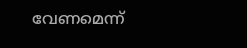വേണമെന്ന്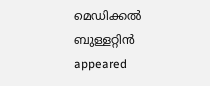മെഡിക്കൽ ബുള്ളറ്റിൻ appeared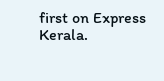first on Express Kerala.